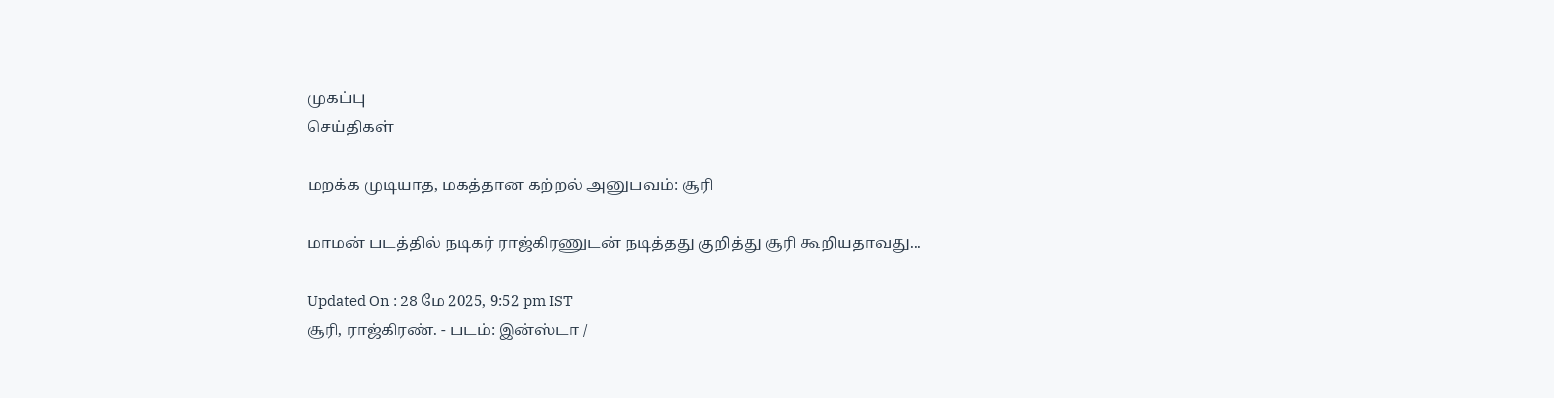முகப்பு
செய்திகள்

மறக்க முடியாத, மகத்தான கற்றல் அனுபவம்: சூரி

மாமன் படத்தில் நடிகர் ராஜ்கிரணுடன் நடித்தது குறித்து சூரி கூறியதாவது...

Updated On : 28 மே 2025, 9:52 pm IST
சூரி, ராஜ்கிரண். - படம்: இன்ஸ்டா /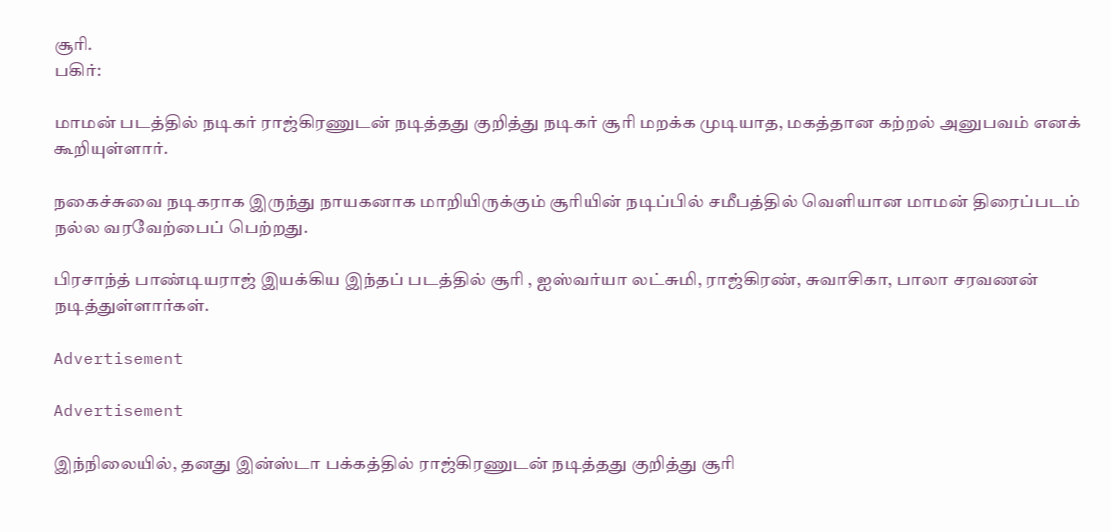சூரி.
பகிர்:

மாமன் படத்தில் நடிகர் ராஜ்கிரணுடன் நடித்தது குறித்து நடிகர் சூரி மறக்க முடியாத, மகத்தான கற்றல் அனுபவம் எனக் கூறியுள்ளார்.

நகைச்சுவை நடிகராக இருந்து நாயகனாக மாறியிருக்கும் சூரியின் நடிப்பில் சமீபத்தில் வெளியான மாமன் திரைப்படம் நல்ல வரவேற்பைப் பெற்றது.

பிரசாந்த் பாண்டியராஜ் இயக்கிய இந்தப் படத்தில் சூரி , ஐஸ்வர்யா லட்சுமி, ராஜ்கிரண், சுவாசிகா, பாலா சரவணன் நடித்துள்ளார்கள்.

Advertisement

Advertisement

இந்நிலையில், தனது இன்ஸ்டா பக்கத்தில் ராஜ்கிரணுடன் நடித்தது குறித்து சூரி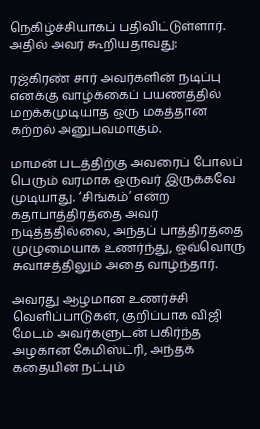நெகிழ்ச்சியாகப் பதிவிட்டுள்ளார். அதில் அவர் கூறியதாவது:

ரஜ்கிரண் சார் அவர்களின் நடிப்பு எனக்கு வாழ்க்கைப் பயணத்தில் மறக்கமுடியாத ஒரு மகத்தான கற்றல் அனுபவமாகும்.

மாமன் படத்திற்கு அவரைப் போலப் பெரும் வரமாக ஒருவர் இருக்கவே முடியாது. ‘சிங்கம்’ என்ற கதாபாத்திரத்தை அவர் நடித்ததில்லை, அந்தப் பாத்திரத்தை முழுமையாக உணர்ந்து, ஒவ்வொரு சுவாசத்திலும் அதை வாழ்ந்தார்.

அவரது ஆழமான உணர்ச்சி வெளிப்பாடுகள், குறிப்பாக விஜி மேடம் அவர்களுடன் பகிர்ந்த அழகான கேமிஸ்ட்ரி, அந்தக் கதையின் நட்பும்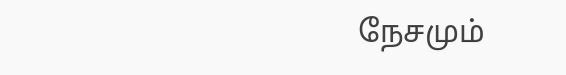நேசமும்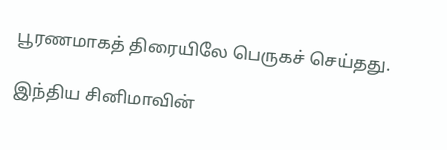பூரணமாகத் திரையிலே பெருகச் செய்தது.

இந்திய சினிமாவின்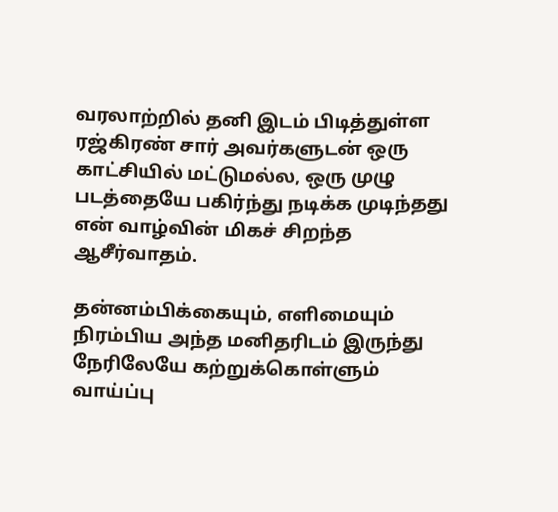வரலாற்றில் தனி இடம் பிடித்துள்ள ரஜ்கிரண் சார் அவர்களுடன் ஒரு காட்சியில் மட்டுமல்ல, ஒரு முழு படத்தையே பகிர்ந்து நடிக்க முடிந்தது என் வாழ்வின் மிகச் சிறந்த ஆசீர்வாதம்.

தன்னம்பிக்கையும், எளிமையும் நிரம்பிய அந்த மனிதரிடம் இருந்து நேரிலேயே கற்றுக்கொள்ளும் வாய்ப்பு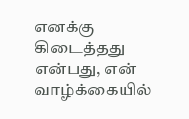எனக்கு கிடைத்தது என்பது, என் வாழ்க்கையில்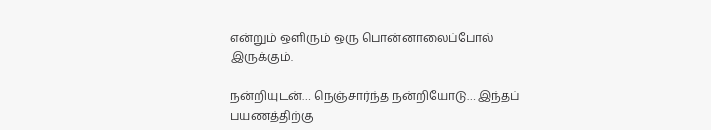என்றும் ஒளிரும் ஒரு பொன்னாலைப்போல் இருக்கும்.

நன்றியுடன்… நெஞ்சார்ந்த நன்றியோடு… இந்தப் பயணத்திற்கு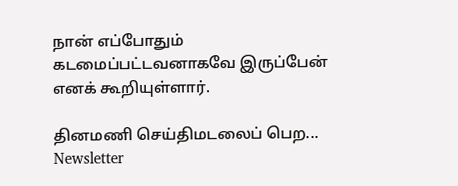நான் எப்போதும் கடமைப்பட்டவனாகவே இருப்பேன் எனக் கூறியுள்ளார்.

தினமணி செய்திமடலைப் பெற... Newsletter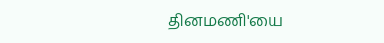தினமணி'யை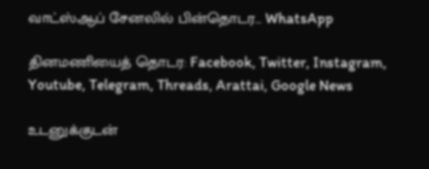வாட்ஸ்ஆப் சேனலில் பின்தொடர... WhatsApp

தினமணியைத் தொடர: Facebook, Twitter, Instagram, Youtube, Telegram, Threads, Arattai, Google News

உடனுக்குடன்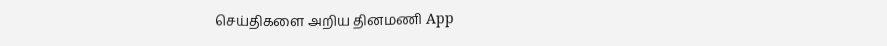செய்திகளை அறிய தினமணி App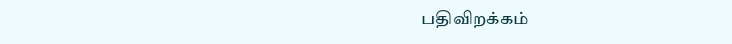பதிவிறக்கம்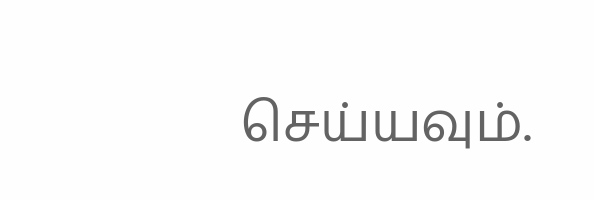செய்யவும்.